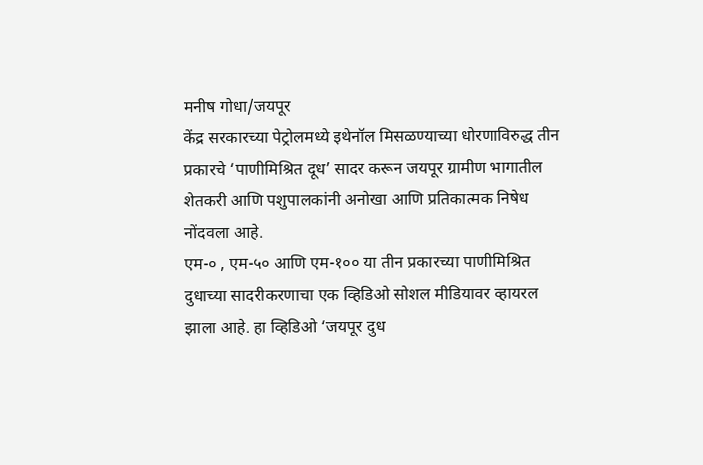मनीष गोधा/जयपूर
केंद्र सरकारच्या पेट्रोलमध्ये इथेनॉल मिसळण्याच्या धोरणाविरुद्ध तीन प्रकारचे ‘पाणीमिश्रित दूध’ सादर करून जयपूर ग्रामीण भागातील शेतकरी आणि पशुपालकांनी अनोखा आणि प्रतिकात्मक निषेध नोंदवला आहे.
एम-० , एम-५० आणि एम-१०० या तीन प्रकारच्या पाणीमिश्रित दुधाच्या सादरीकरणाचा एक व्हिडिओ सोशल मीडियावर व्हायरल झाला आहे. हा व्हिडिओ ‘जयपूर दुध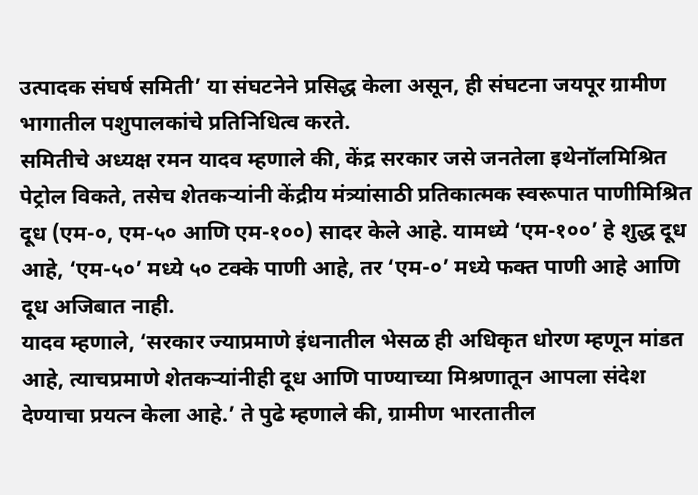उत्पादक संघर्ष समिती’ या संघटनेने प्रसिद्ध केला असून, ही संघटना जयपूर ग्रामीण भागातील पशुपालकांचे प्रतिनिधित्व करते.
समितीचे अध्यक्ष रमन यादव म्हणाले की, केंद्र सरकार जसे जनतेला इथेनॉलमिश्रित पेट्रोल विकते, तसेच शेतकऱ्यांनी केंद्रीय मंत्र्यांसाठी प्रतिकात्मक स्वरूपात पाणीमिश्रित दूध (एम-०, एम-५० आणि एम-१००) सादर केले आहे. यामध्ये ‘एम-१००’ हे शुद्ध दूध आहे, ‘एम-५०’ मध्ये ५० टक्के पाणी आहे, तर ‘एम-०’ मध्ये फक्त पाणी आहे आणि दूध अजिबात नाही.
यादव म्हणाले, ‘सरकार ज्याप्रमाणे इंधनातील भेसळ ही अधिकृत धोरण म्हणून मांडत आहे, त्याचप्रमाणे शेतकऱ्यांनीही दूध आणि पाण्याच्या मिश्रणातून आपला संदेश देण्याचा प्रयत्न केला आहे.’ ते पुढे म्हणाले की, ग्रामीण भारतातील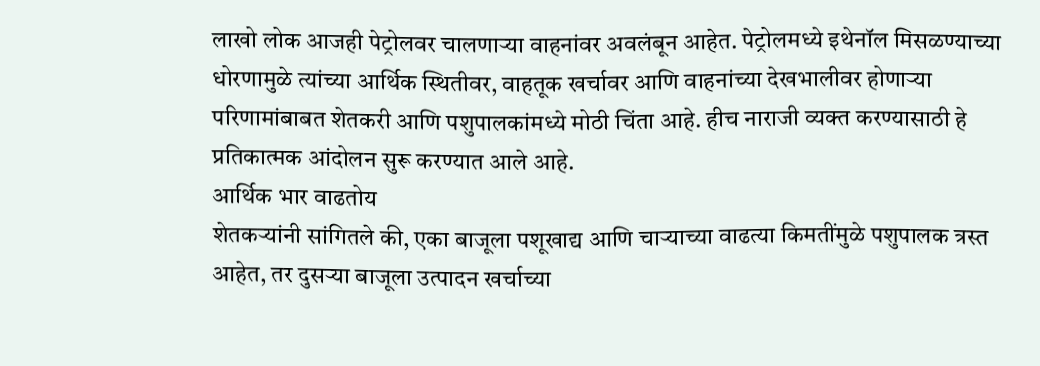लाखो लोक आजही पेट्रोलवर चालणाऱ्या वाहनांवर अवलंबून आहेत. पेट्रोलमध्ये इथेनॉल मिसळण्याच्या धोरणामुळे त्यांच्या आर्थिक स्थितीवर, वाहतूक खर्चावर आणि वाहनांच्या देखभालीवर होणाऱ्या परिणामांबाबत शेतकरी आणि पशुपालकांमध्ये मोठी चिंता आहे. हीच नाराजी व्यक्त करण्यासाठी हे प्रतिकात्मक आंदोलन सुरू करण्यात आले आहे.
आर्थिक भार वाढतोय
शेतकऱ्यांनी सांगितले की, एका बाजूला पशूखाद्य आणि चाऱ्याच्या वाढत्या किमतींमुळे पशुपालक त्रस्त आहेत, तर दुसऱ्या बाजूला उत्पादन खर्चाच्या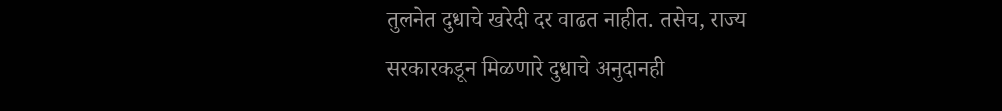तुलनेत दुधाचे खरेदी दर वाढत नाहीत. तसेच, राज्य सरकारकडून मिळणारे दुधाचे अनुदानही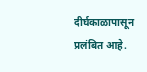दीर्घकाळापासून प्रलंबित आहे.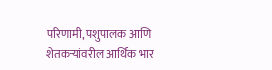परिणामी, पशुपालक आणि शेतकऱ्यांवरील आर्थिक भार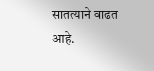सातत्याने वाढत आहे.